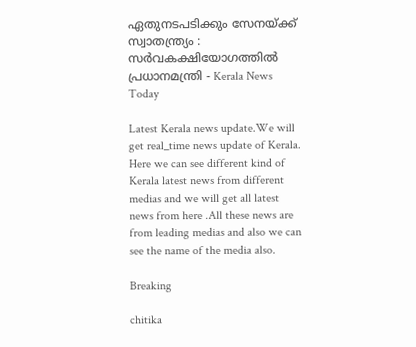ഏതുനടപടിക്കും സേനയ്ക്ക് സ്വാതന്ത്ര്യം : സർവകക്ഷിയോഗത്തിൽ പ്രധാനമന്ത്രി - Kerala News Today

Latest Kerala news update.We will get real_time news update of Kerala. Here we can see different kind of Kerala latest news from different medias and we will get all latest news from here .All these news are from leading medias and also we can see the name of the media also.

Breaking

chitika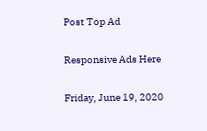Post Top Ad

Responsive Ads Here

Friday, June 19, 2020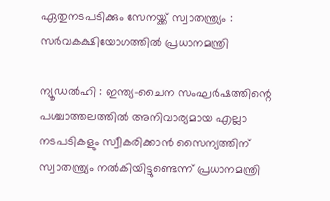ഏതുനടപടിക്കും സേനയ്ക്ക് സ്വാതന്ത്ര്യം : സർവകക്ഷിയോഗത്തിൽ പ്രധാനമന്ത്രി

ന്യൂഡൽഹി : ഇന്ത്യ-ചൈന സംഘർഷത്തിന്റെ പശ്ചാത്തലത്തിൽ അനിവാര്യമായ എല്ലാ നടപടികളും സ്വീകരിക്കാൻ സൈന്യത്തിന് സ്വാതന്ത്ര്യം നൽകിയിട്ടുണ്ടെന്ന് പ്രധാനമന്ത്രി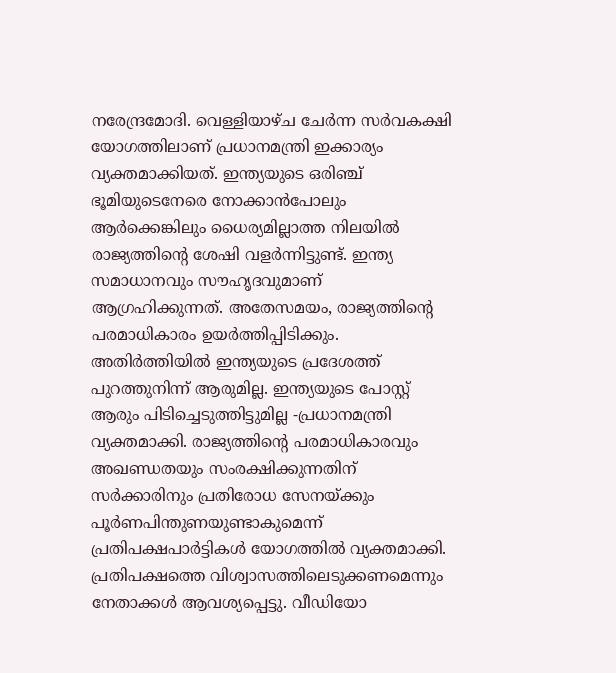നരേന്ദ്രമോദി. വെള്ളിയാഴ്ച ചേർന്ന സർവകക്ഷി യോഗത്തിലാണ് പ്രധാനമന്ത്രി ഇക്കാര്യം വ്യക്തമാക്കിയത്. ഇന്ത്യയുടെ ഒരിഞ്ച് ഭൂമിയുടെനേരെ നോക്കാൻപോലും ആർക്കെങ്കിലും ധൈര്യമില്ലാത്ത നിലയിൽ രാജ്യത്തിന്റെ ശേഷി വളർന്നിട്ടുണ്ട്. ഇന്ത്യ സമാധാനവും സൗഹൃദവുമാണ് ആഗ്രഹിക്കുന്നത്. അതേസമയം, രാജ്യത്തിന്റെ പരമാധികാരം ഉയർത്തിപ്പിടിക്കും. അതിർത്തിയിൽ ഇന്ത്യയുടെ പ്രദേശത്ത് പുറത്തുനിന്ന് ആരുമില്ല. ഇന്ത്യയുടെ പോസ്റ്റ് ആരും പിടിച്ചെടുത്തിട്ടുമില്ല -പ്രധാനമന്ത്രി വ്യക്തമാക്കി. രാജ്യത്തിന്റെ പരമാധികാരവും അഖണ്ഡതയും സംരക്ഷിക്കുന്നതിന് സർക്കാരിനും പ്രതിരോധ സേനയ്ക്കും പൂർണപിന്തുണയുണ്ടാകുമെന്ന് പ്രതിപക്ഷപാർട്ടികൾ യോഗത്തിൽ വ്യക്തമാക്കി. പ്രതിപക്ഷത്തെ വിശ്വാസത്തിലെടുക്കണമെന്നും നേതാക്കൾ ആവശ്യപ്പെട്ടു. വീഡിയോ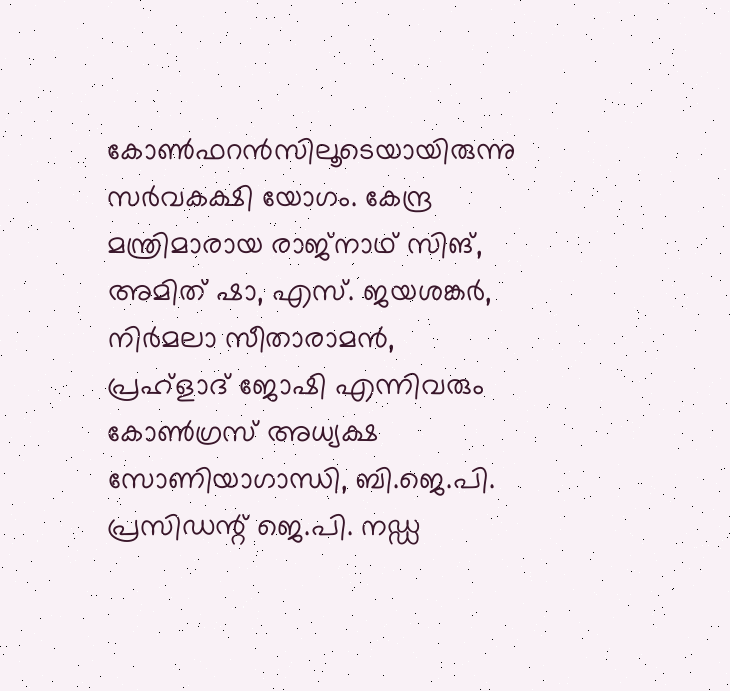കോൺഫറൻസിലൂടെയായിരുന്നു സർവകക്ഷി യോഗം. കേന്ദ്ര മന്ത്രിമാരായ രാജ്നാഥ് സിങ്, അമിത് ഷാ, എസ്. ജയശങ്കർ, നിർമലാ സീതാരാമൻ, പ്രഹ്ളാദ് ജോഷി എന്നിവരും കോൺഗ്രസ് അധ്യക്ഷ സോണിയാഗാന്ധി, ബി.ജെ.പി. പ്രസിഡന്റ് ജെ.പി. നഡ്ഡ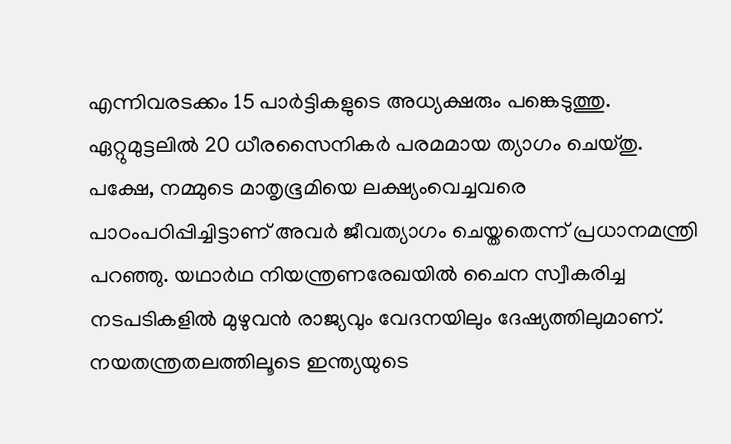എന്നിവരടക്കം 15 പാർട്ടികളുടെ അധ്യക്ഷരും പങ്കെടുത്തു. ഏറ്റുമുട്ടലിൽ 20 ധീരസൈനികർ പരമമായ ത്യാഗം ചെയ്തു. പക്ഷേ, നമ്മുടെ മാതൃഭൂമിയെ ലക്ഷ്യംവെച്ചവരെ പാഠംപഠിപ്പിച്ചിട്ടാണ് അവർ ജീവത്യാഗം ചെയ്തതെന്ന് പ്രധാനമന്ത്രി പറഞ്ഞു. യഥാർഥ നിയന്ത്രണരേഖയിൽ ചൈന സ്വീകരിച്ച നടപടികളിൽ മുഴുവൻ രാജ്യവും വേദനയിലും ദേഷ്യത്തിലുമാണ്. നയതന്ത്രതലത്തിലൂടെ ഇന്ത്യയുടെ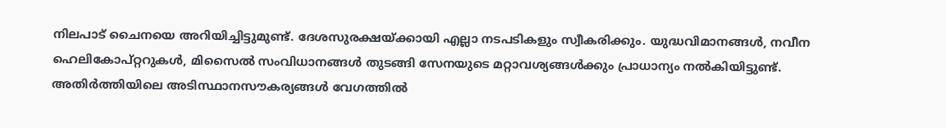നിലപാട് ചൈനയെ അറിയിച്ചിട്ടുമുണ്ട്. ദേശസുരക്ഷയ്ക്കായി എല്ലാ നടപടികളും സ്വീകരിക്കും. യുദ്ധവിമാനങ്ങൾ, നവീന ഹെലികോപ്റ്ററുകൾ, മിസൈൽ സംവിധാനങ്ങൾ തുടങ്ങി സേനയുടെ മറ്റാവശ്യങ്ങൾക്കും പ്രാധാന്യം നൽകിയിട്ടുണ്ട്. അതിർത്തിയിലെ അടിസ്ഥാനസൗകര്യങ്ങൾ വേഗത്തിൽ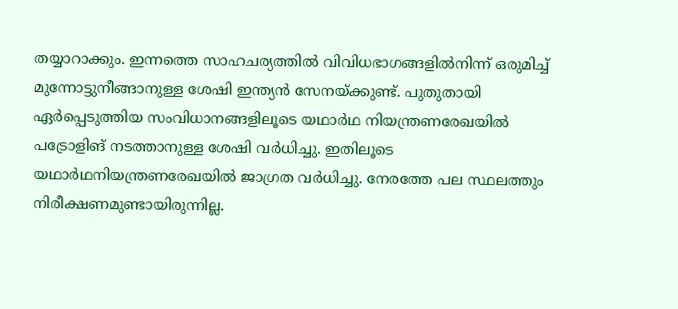തയ്യാറാക്കും. ഇന്നത്തെ സാഹചര്യത്തിൽ വിവിധഭാഗങ്ങളിൽനിന്ന് ഒരുമിച്ച് മുന്നോട്ടുനീങ്ങാനുള്ള ശേഷി ഇന്ത്യൻ സേനയ്ക്കുണ്ട്. പുതുതായി ഏർപ്പെടുത്തിയ സംവിധാനങ്ങളിലൂടെ യഥാർഥ നിയന്ത്രണരേഖയിൽ പട്രോളിങ് നടത്താനുള്ള ശേഷി വർധിച്ചു. ഇതിലൂടെ യഥാർഥനിയന്ത്രണരേഖയിൽ ജാഗ്രത വർധിച്ചു. നേരത്തേ പല സ്ഥലത്തും നിരീക്ഷണമുണ്ടായിരുന്നില്ല.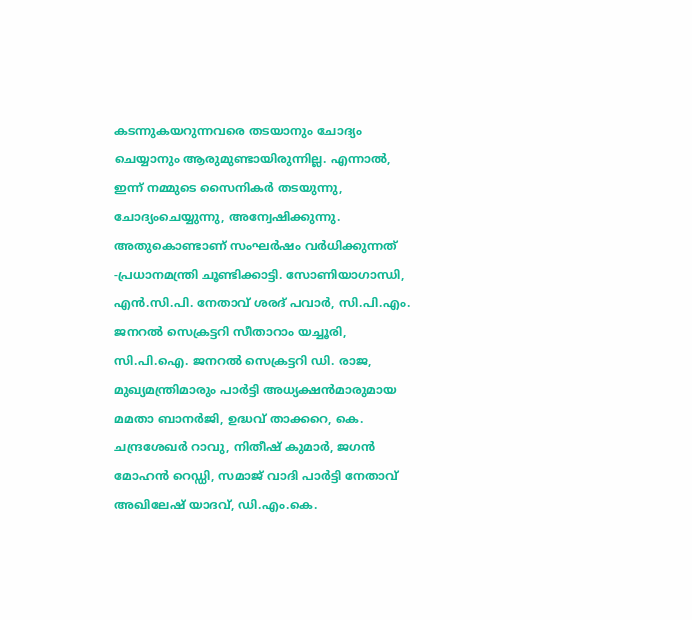കടന്നുകയറുന്നവരെ തടയാനും ചോദ്യം ചെയ്യാനും ആരുമുണ്ടായിരുന്നില്ല. എന്നാൽ, ഇന്ന് നമ്മുടെ സൈനികർ തടയുന്നു, ചോദ്യംചെയ്യുന്നു, അന്വേഷിക്കുന്നു. അതുകൊണ്ടാണ് സംഘർഷം വർധിക്കുന്നത് -പ്രധാനമന്ത്രി ചൂണ്ടിക്കാട്ടി. സോണിയാഗാന്ധി, എൻ.സി.പി. നേതാവ് ശരദ് പവാർ, സി.പി.എം. ജനറൽ സെക്രട്ടറി സീതാറാം യച്ചൂരി, സി.പി.ഐ. ജനറൽ സെക്രട്ടറി ഡി. രാജ, മുഖ്യമന്ത്രിമാരും പാർട്ടി അധ്യക്ഷൻമാരുമായ മമതാ ബാനർജി, ഉദ്ധവ് താക്കറെ, കെ. ചന്ദ്രശേഖർ റാവു, നിതീഷ് കുമാർ, ജഗൻ മോഹൻ റെഡ്ഡി, സമാജ് വാദി പാർട്ടി നേതാവ് അഖിലേഷ് യാദവ്, ഡി.എം.കെ.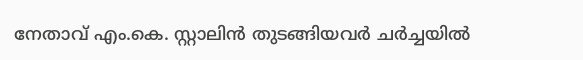നേതാവ് എം.കെ. സ്റ്റാലിൻ തുടങ്ങിയവർ ചർച്ചയിൽ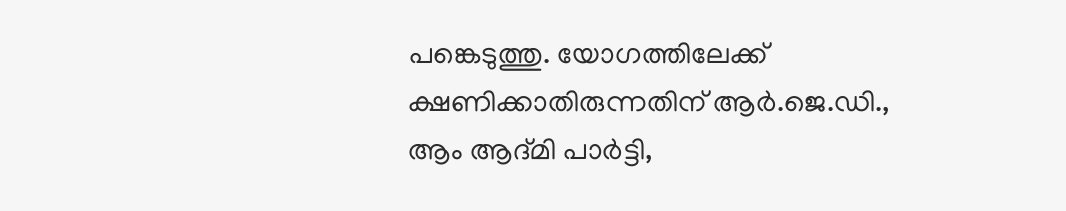പങ്കെടുത്തു. യോഗത്തിലേക്ക് ക്ഷണിക്കാതിരുന്നതിന് ആർ.ജെ.ഡി., ആം ആദ്മി പാർട്ടി,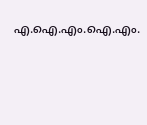എ.ഐ.എം.ഐ.എം.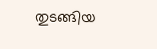തുടങ്ങിയ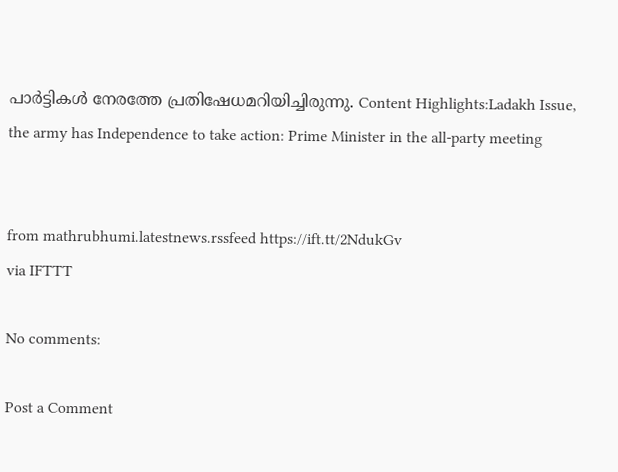പാർട്ടികൾ നേരത്തേ പ്രതിഷേധമറിയിച്ചിരുന്നു. Content Highlights:Ladakh Issue, the army has Independence to take action: Prime Minister in the all-party meeting


from mathrubhumi.latestnews.rssfeed https://ift.tt/2NdukGv
via IFTTT

No comments:

Post a Comment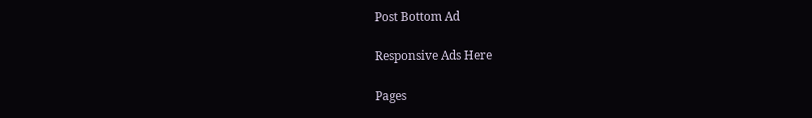Post Bottom Ad

Responsive Ads Here

Pages